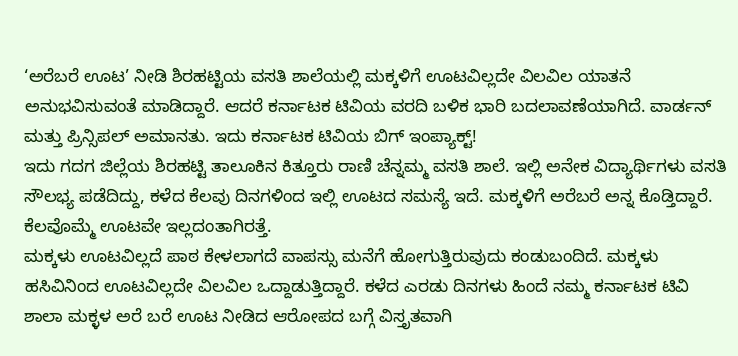‘ಅರೆಬರೆ ಊಟ’ ನೀಡಿ ಶಿರಹಟ್ಟಿಯ ವಸತಿ ಶಾಲೆಯಲ್ಲಿ ಮಕ್ಕಳಿಗೆ ಊಟವಿಲ್ಲದೇ ವಿಲವಿಲ ಯಾತನೆ ಅನುಭವಿಸುವಂತೆ ಮಾಡಿದ್ದಾರೆ. ಆದರೆ ಕರ್ನಾಟಕ ಟಿವಿಯ ವರದಿ ಬಳಿಕ ಭಾರಿ ಬದಲಾವಣೆಯಾಗಿದೆ. ವಾರ್ಡನ್ ಮತ್ತು ಪ್ರಿನ್ಸಿಪಲ್ ಅಮಾನತು. ಇದು ಕರ್ನಾಟಕ ಟಿವಿಯ ಬಿಗ್ ಇಂಪ್ಯಾಕ್ಟ್!
ಇದು ಗದಗ ಜಿಲ್ಲೆಯ ಶಿರಹಟ್ಟಿ ತಾಲೂಕಿನ ಕಿತ್ತೂರು ರಾಣಿ ಚೆನ್ನಮ್ಮ ವಸತಿ ಶಾಲೆ. ಇಲ್ಲಿ ಅನೇಕ ವಿದ್ಯಾರ್ಥಿಗಳು ವಸತಿ ಸೌಲಭ್ಯ ಪಡೆದಿದ್ದು, ಕಳೆದ ಕೆಲವು ದಿನಗಳಿಂದ ಇಲ್ಲಿ ಊಟದ ಸಮಸ್ಯೆ ಇದೆ. ಮಕ್ಕಳಿಗೆ ಅರೆಬರೆ ಅನ್ನ ಕೊಡ್ತಿದ್ದಾರೆ. ಕೆಲವೊಮ್ಮೆ ಊಟವೇ ಇಲ್ಲದಂತಾಗಿರತ್ತೆ.
ಮಕ್ಕಳು ಊಟವಿಲ್ಲದೆ ಪಾಠ ಕೇಳಲಾಗದೆ ವಾಪಸ್ಸು ಮನೆಗೆ ಹೋಗುತ್ತಿರುವುದು ಕಂಡುಬಂದಿದೆ. ಮಕ್ಕಳು ಹಸಿವಿನಿಂದ ಊಟವಿಲ್ಲದೇ ವಿಲವಿಲ ಒದ್ದಾಡುತ್ತಿದ್ದಾರೆ. ಕಳೆದ ಎರಡು ದಿನಗಳು ಹಿಂದೆ ನಮ್ಮ ಕರ್ನಾಟಕ ಟಿವಿ ಶಾಲಾ ಮಕ್ಳಳ ಅರೆ ಬರೆ ಊಟ ನೀಡಿದ ಆರೋಪದ ಬಗ್ಗೆ ವಿಸ್ತೃತವಾಗಿ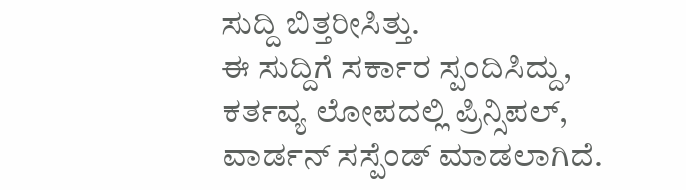ಸುದ್ದಿ ಬಿತ್ತರೀಸಿತ್ತು.
ಈ ಸುದ್ದಿಗೆ ಸರ್ಕಾರ ಸ್ಪಂದಿಸಿದ್ದು, ಕರ್ತವ್ಯ ಲೋಪದಲ್ಲಿ ಪ್ರಿನ್ಸಿಪಲ್, ವಾರ್ಡನ್ ಸಸ್ಪೆಂಡ್ ಮಾಡಲಾಗಿದೆ.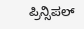ಪ್ರಿನ್ಸಿಪಲ್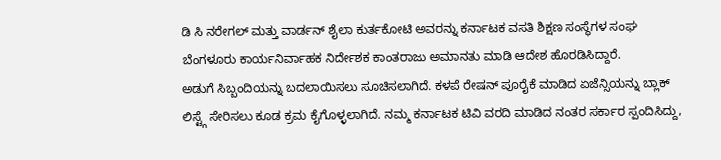ಡಿ ಸಿ ನರೇಗಲ್ ಮತ್ತು ವಾರ್ಡನ್ ಶೈಲಾ ಕುರ್ತಕೋಟಿ ಅವರನ್ನು ಕರ್ನಾಟಕ ವಸತಿ ಶಿಕ್ಷಣ ಸಂಸ್ಥೆಗಳ ಸಂಘ ಬೆಂಗಳೂರು ಕಾರ್ಯನಿರ್ವಾಹಕ ನಿರ್ದೇಶಕ ಕಾಂತರಾಜು ಅಮಾನತು ಮಾಡಿ ಆದೇಶ ಹೊರಡಿಸಿದ್ದಾರೆ.
ಅಡುಗೆ ಸಿಬ್ಬಂದಿಯನ್ನು ಬದಲಾಯಿಸಲು ಸೂಚಿಸಲಾಗಿದೆ. ಕಳಪೆ ರೇಷನ್ ಪೂರೈಕೆ ಮಾಡಿದ ಏಜೆನ್ಸಿಯನ್ನು ಬ್ಲಾಕ್ ಲಿಸ್ಟ್ಗೆ ಸೇರಿಸಲು ಕೂಡ ಕ್ರಮ ಕೈಗೊಳ್ಳಲಾಗಿದೆ. ನಮ್ಮ ಕರ್ನಾಟಕ ಟಿವಿ ವರದಿ ಮಾಡಿದ ನಂತರ ಸರ್ಕಾರ ಸ್ಪಂದಿಸಿದ್ದು,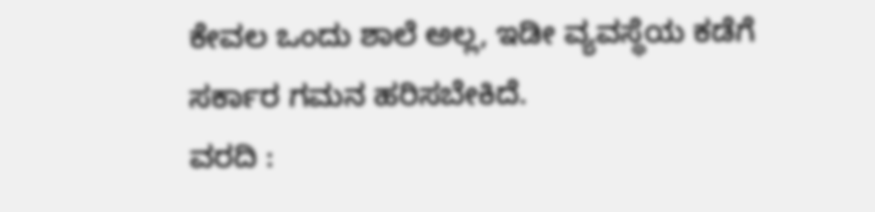ಕೇವಲ ಒಂದು ಶಾಲೆ ಅಲ್ಲ, ಇಡೀ ವ್ಯವಸ್ಥೆಯ ಕಡೆಗೆ ಸರ್ಕಾರ ಗಮನ ಹರಿಸಬೇಕಿದೆ.
ವರದಿ :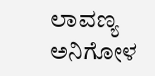ಲಾವಣ್ಯ ಅನಿಗೋಳ